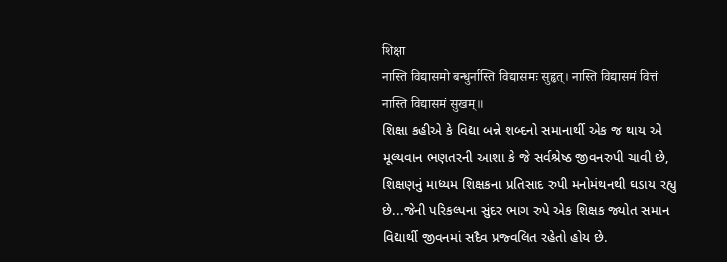शिक्षा
नास्ति विद्यासमो बन्धुर्नास्ति विद्यासमः सुहृत्। नास्ति विद्यासमं वित्तं नास्ति विद्यासमं सुखम्॥
શિક્ષા કહીએ કે વિદ્યા બન્ને શબ્દનો સમાનાર્થી એક જ થાય એ મૂલ્યવાન ભણતરની આશા કે જે સર્વશ્રેષ્ઠ જીવનરુપી ચાવી છે, શિક્ષણનું માધ્યમ શિક્ષકના પ્રતિસાદ રુપી મનોમંથનથી ઘડાય રહ્યુ છે...જેની પરિકલ્પના સુંદર ભાગ રુપે એક શિક્ષક જ્યોત સમાન વિદ્યાર્થી જીવનમાં સદૈવ પ્રજ્વલિત રહેતો હોય છે.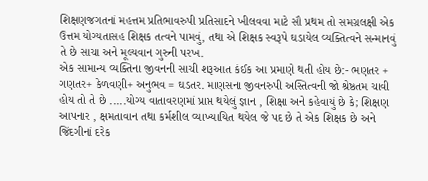શિક્ષણજગતનાં મહત્તમ પ્રતિભાવરુપી પ્રતિસાદને ખીલવવા માટે સૌ પ્રથમ તો સમગ્રલક્ષી એક ઉત્તમ યોગ્યતાસહ શિક્ષક તત્વને પામવું, તથા એ શિક્ષક સ્વરૂપે ઘડાયેલ વ્યક્તિત્વને સન્માનવું તે છે સાચા અને મૂલ્યવાન ગુરુની પરખ.
એક સામાન્ય વ્યક્તિના જીવનની સાચી શરૂઆત કંઈક આ પ્રમાણે થતી હોય છે:- ભણતર + ગણતર+ કેળવણી+ અનુભવ = ઘડતર. માણસના જીવનરુપી અસ્તિત્વની જો શ્રેષ્ઠતમ ચાવી હોય તો તે છે .....યોગ્ય વાતાવરણમાં પ્રાપ્ત થયેલું જ્ઞાન , શિક્ષા અને કહેવાયું છે કે; શિક્ષણ આપનાર , ક્ષમતાવાન તથા કર્મશીલ વ્યાખ્યાયિત થયેલ જે પદ છે તે એક શિક્ષક છે અને જિંદગીનાં દરેક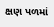ક્ષણ પળમાં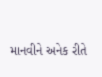માનવીને અનેક રીતે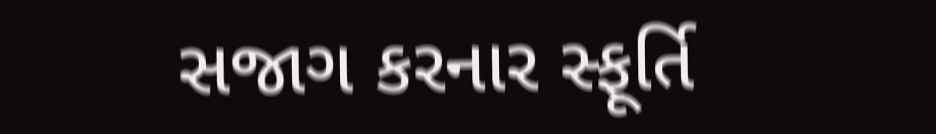સજાગ કરનાર સ્ફૂર્તિ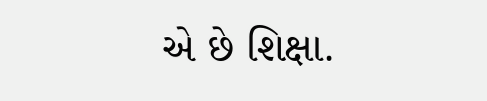એ છે શિક્ષા.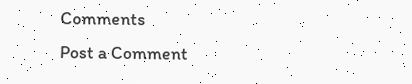Comments
Post a Comment